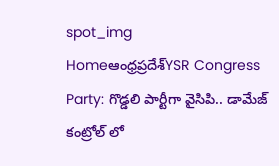spot_img
Homeఆంధ్రప్రదేశ్‌YSR Congress Party: గొడ్డలి పార్టీగా వైసిపి.. డామేజ్ కంట్రోల్ లో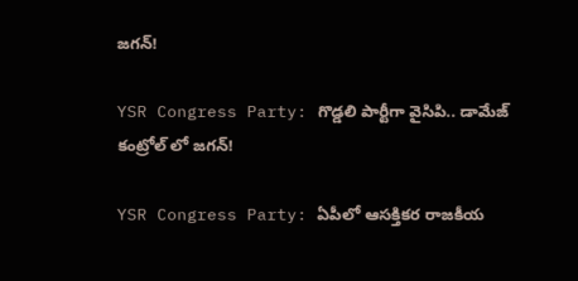జగన్!

YSR Congress Party: గొడ్డలి పార్టీగా వైసిపి.. డామేజ్ కంట్రోల్ లో జగన్!

YSR Congress Party: ఏపీలో ఆసక్తికర రాజకీయ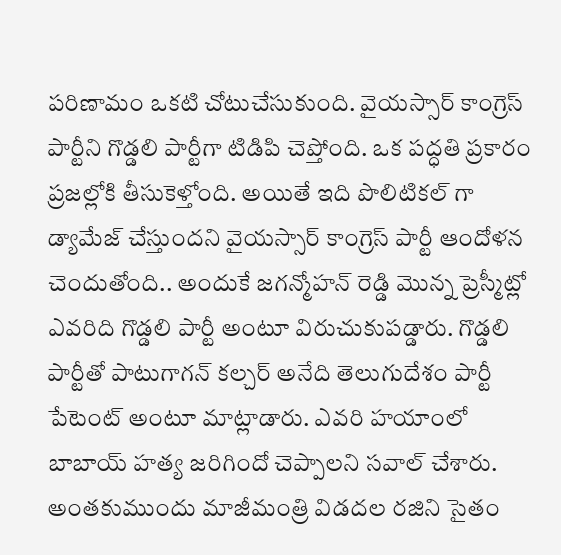పరిణామం ఒకటి చోటుచేసుకుంది. వైయస్సార్ కాంగ్రెస్ పార్టీని గొడ్డలి పార్టీగా టిడిపి చెప్తోంది. ఒక పద్ధతి ప్రకారం ప్రజల్లోకి తీసుకెళ్తోంది. అయితే ఇది పొలిటికల్ గా డ్యామేజ్ చేస్తుందని వైయస్సార్ కాంగ్రెస్ పార్టీ ఆందోళన చెందుతోంది.. అందుకే జగన్మోహన్ రెడ్డి మొన్న ప్రెస్మీట్లో ఎవరిది గొడ్డలి పార్టీ అంటూ విరుచుకుపడ్డారు. గొడ్డలి పార్టీతో పాటుగాగన్ కల్చర్ అనేది తెలుగుదేశం పార్టీ పేటెంట్ అంటూ మాట్లాడారు. ఎవరి హయాంలో బాబాయ్ హత్య జరిగిందో చెప్పాలని సవాల్ చేశారు. అంతకుముందు మాజీమంత్రి విడదల రజిని సైతం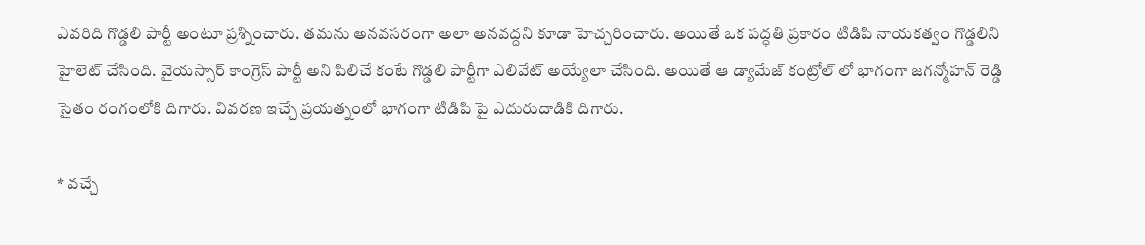ఎవరిది గొడ్డలి పార్టీ అంటూ ప్రశ్నించారు. తమను అనవసరంగా అలా అనవద్దని కూడా హెచ్చరించారు. అయితే ఒక పద్ధతి ప్రకారం టిడిపి నాయకత్వం గొడ్డలిని హైలెట్ చేసింది. వైయస్సార్ కాంగ్రెస్ పార్టీ అని పిలిచే కంటే గొడ్డలి పార్టీగా ఎలివేట్ అయ్యేలా చేసింది. అయితే ఆ డ్యామేజ్ కంట్రోల్ లో భాగంగా జగన్మోహన్ రెడ్డి సైతం రంగంలోకి దిగారు. వివరణ ఇచ్చే ప్రయత్నంలో భాగంగా టిడిపి పై ఎదురుదాడికి దిగారు.

* వచ్చే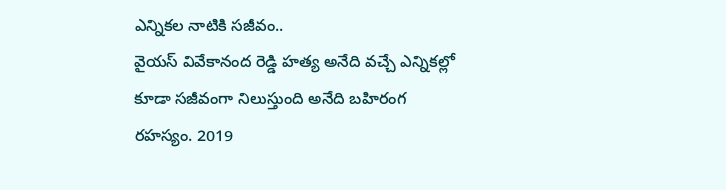ఎన్నికల నాటికి సజీవం..
వైయస్ వివేకానంద రెడ్డి హత్య అనేది వచ్చే ఎన్నికల్లో కూడా సజీవంగా నిలుస్తుంది అనేది బహిరంగ రహస్యం. 2019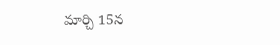మార్చి 15న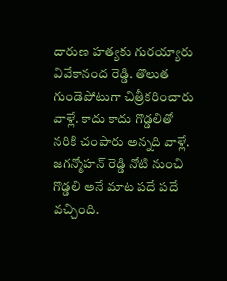దారుణ హత్యకు గురయ్యారు వివేకానంద రెడ్డి. తొలుత గుండెపోటుగా చిత్రీకరించారు వాళ్లే. కాదు కాదు గొడ్డలితో నరికి చంపారు అన్నది వాళ్లే. జగన్మోహన్ రెడ్డి నోటి నుంచి గొడ్డలి అనే మాట పదే పదే వచ్చింది.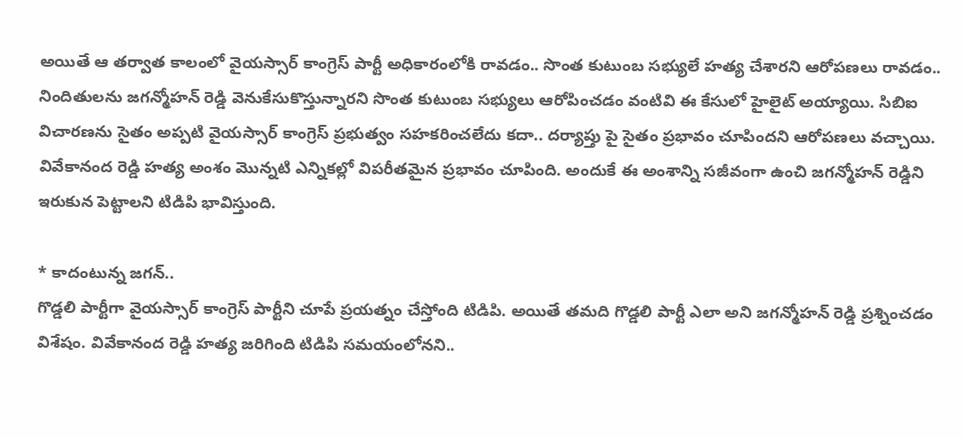అయితే ఆ తర్వాత కాలంలో వైయస్సార్ కాంగ్రెస్ పార్టీ అధికారంలోకి రావడం.. సొంత కుటుంబ సభ్యులే హత్య చేశారని ఆరోపణలు రావడం.. నిందితులను జగన్మోహన్ రెడ్డి వెనుకేసుకొస్తున్నారని సొంత కుటుంబ సభ్యులు ఆరోపించడం వంటివి ఈ కేసులో హైలైట్ అయ్యాయి. సిబిఐ విచారణను సైతం అప్పటి వైయస్సార్ కాంగ్రెస్ ప్రభుత్వం సహకరించలేదు కదా.. దర్యాప్తు పై సైతం ప్రభావం చూపిందని ఆరోపణలు వచ్చాయి. వివేకానంద రెడ్డి హత్య అంశం మొన్నటి ఎన్నికల్లో విపరీతమైన ప్రభావం చూపింది. అందుకే ఈ అంశాన్ని సజీవంగా ఉంచి జగన్మోహన్ రెడ్డిని ఇరుకున పెట్టాలని టిడిపి భావిస్తుంది.

* కాదంటున్న జగన్..
గొడ్డలి పార్టీగా వైయస్సార్ కాంగ్రెస్ పార్టీని చూపే ప్రయత్నం చేస్తోంది టిడిపి. అయితే తమది గొడ్డలి పార్టీ ఎలా అని జగన్మోహన్ రెడ్డి ప్రశ్నించడం విశేషం. వివేకానంద రెడ్డి హత్య జరిగింది టిడిపి సమయంలోనని..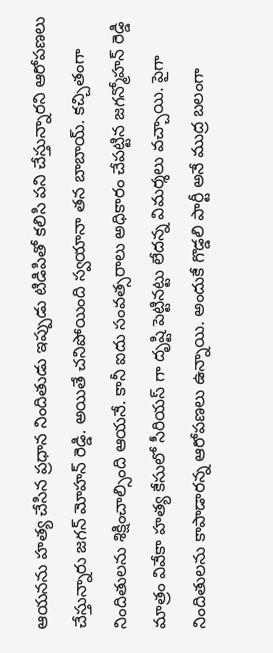ఆయనను హత్య చేసిన ప్రధాన నిందితుడు ఇప్పుడు టిడిపితో కలిసి పని చేస్తున్నారని ఆరోపణలు చేస్తున్నారు జగన్ మోహన్ రెడ్డి. అయితే చనిపోయింది స్వయానా తన బాబాయ్. కచ్చితంగా నిందితులను శిక్షించాల్సింది ఆయనే. కానీ ఐదు సంవత్సరాలు అధికారం చేపట్టిన జగన్మోహన్ రెడ్డి మాత్రం వివేకా హత్య కేసులో సీరియస్ గా దృష్టి పెట్టినట్టు లేదన్న విమర్శలు వచ్చాయి. పైగా నిందితులను కాపాడారన్న ఆరోపణలు ఉన్నాయి. అందుకే గొడ్డలి పార్టీ అనే ముద్ర బలంగా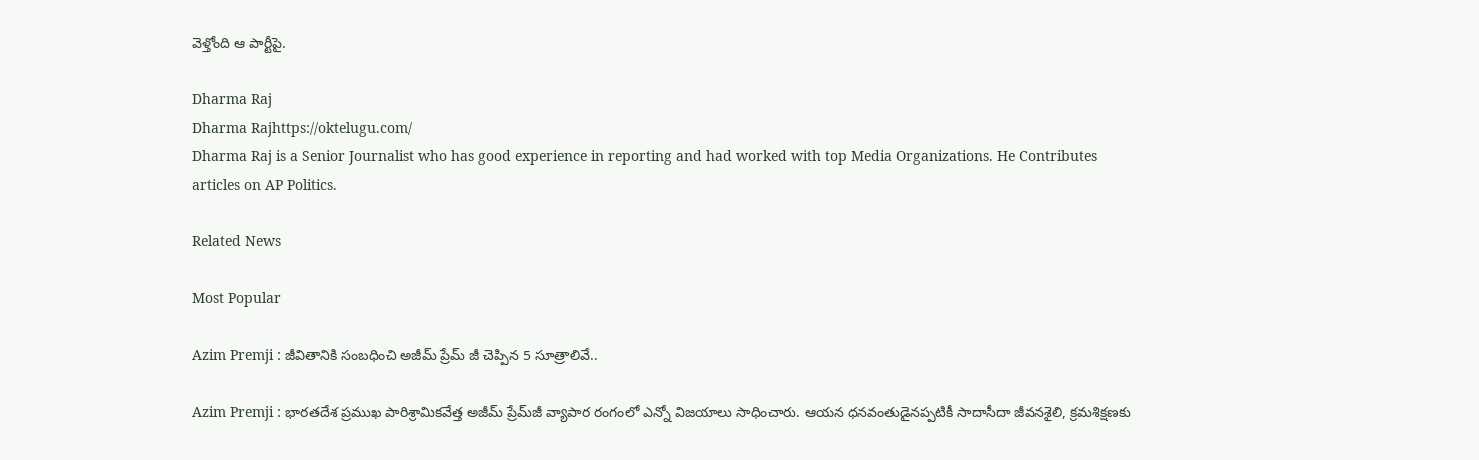వెళ్తోంది ఆ పార్టీపై.

Dharma Raj
Dharma Rajhttps://oktelugu.com/
Dharma Raj is a Senior Journalist who has good experience in reporting and had worked with top Media Organizations. He Contributes articles on AP Politics.

Related News

Most Popular

Azim Premji : జీవితానికి సంబధించి అజీమ్ ప్రేమ్ జీ చెప్పిన 5 సూత్రాలివే..

Azim Premji : భారతదేశ ప్రముఖ పారిశ్రామికవేత్త అజీమ్ ప్రేమ్‌జీ వ్యాపార రంగంలో ఎన్నో విజయాలు సాధించారు. ఆయన ధనవంతుడైనప్పటికీ సాదాసీదా జీవనశైలి, క్రమశిక్షణకు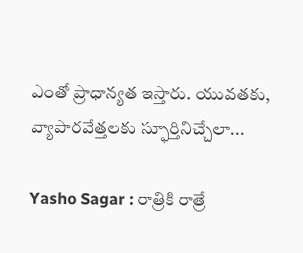ఎంతో ప్రాధాన్యత ఇస్తారు. యువతకు, వ్యాపారవేత్తలకు స్ఫూర్తినిచ్చేలా...

Yasho Sagar : రాత్రికి రాత్రే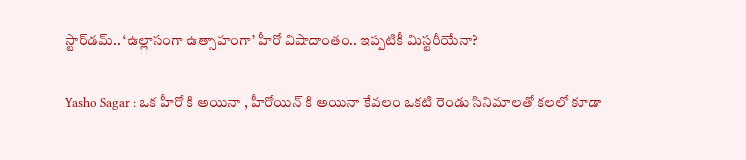స్టార్‌డమ్.. ‘ఉల్లాసంగా ఉత్సాహంగా’ హీరో విషాదాంతం.. ఇప్పటికీ మిస్టరీయేనా?

Yasho Sagar : ఒక హీరో కి అయినా , హీరోయిన్ కి అయినా కేవలం ఒకటి రెండు సినిమాలతో కలలో కూడా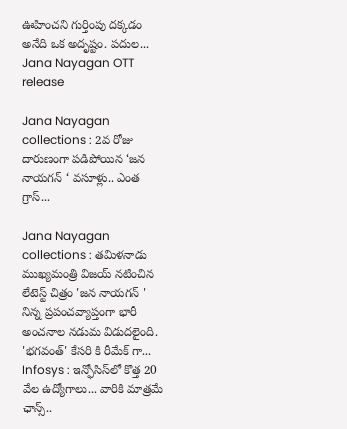ఊహించని గుర్తింపు దక్కడం అనేది ఒక అదృష్టం. పదుల...
Jana Nayagan OTT release

Jana Nayagan collections : 2వ రోజు దారుణంగా పడిపోయిన ‘జన నాయగన్ ‘ వసూళ్లు.. ఎంత గ్రాస్...

Jana Nayagan collections : తమిళనాడు ముఖ్యమంత్రి విజయ్ నటించిన లేటెస్ట్ చిత్రం 'జన నాయగన్ ' నిన్న ప్రపంచవ్యాప్తంగా భారీ అంచనాల నడుమ విడుదలైంది. 'భగవంత్' కేసరి కి రీమేక్ గా...
Infosys : ఇన్ఫోసిస్‌లో కొత్త 20 వేల ఉద్యోగాలు... వారికి మాత్రమే ఛాన్స్‌..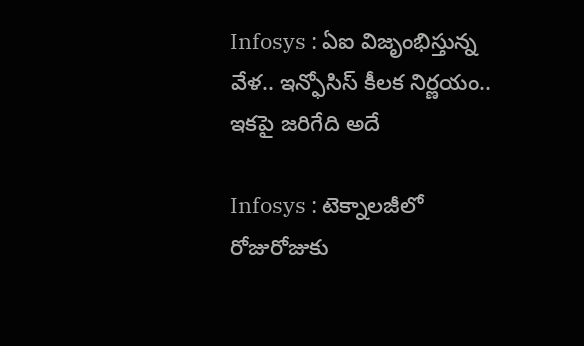Infosys : ఏఐ విజృంభిస్తున్న వేళ.. ఇన్ఫోసిస్ కీలక నిర్ణయం.. ఇకపై జరిగేది అదే

Infosys : టెక్నాలజీలో రోజురోజుకు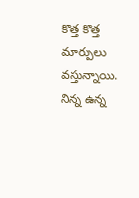కొత్త కొత్త మార్పులు వస్తున్నాయి. నిన్న ఉన్న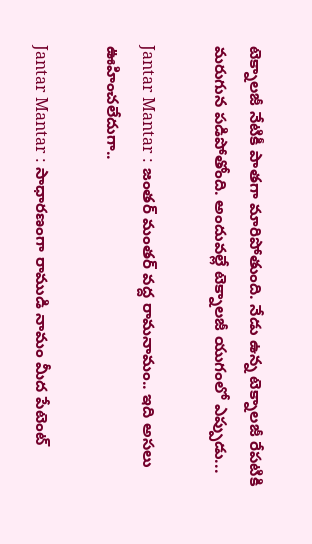టెక్నాలజీ నేటికీ పాతగా మారిపోతుంది. నేడు ఉన్న టెక్నాలజీ రేపటికి మరుగున పడిపోతోంది. అందువల్లే టెక్నాలజీ యుగంలో ఎప్పుడు...

Jantar Mantar : జంతర్ మంతర్ వద్ద రామనామం.. ఇది అసలు ఊహించలేదుగా..

Jantar Mantar : సాధారణంగా రాముడి నామం మీద పేటెంట్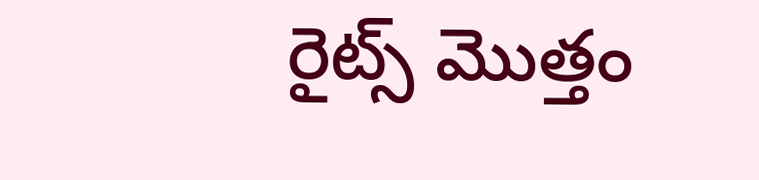రైట్స్ మొత్తం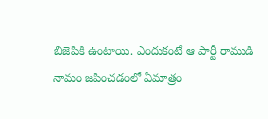బిజెపికి ఉంటాయి. ఎందుకంటే ఆ పార్టీ రాముడి నామం జపించడంలో ఏమాత్రం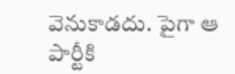వెనుకాడదు. పైగా ఆ పార్టీకి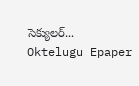సెక్యులర్...
Oktelugu Epaper